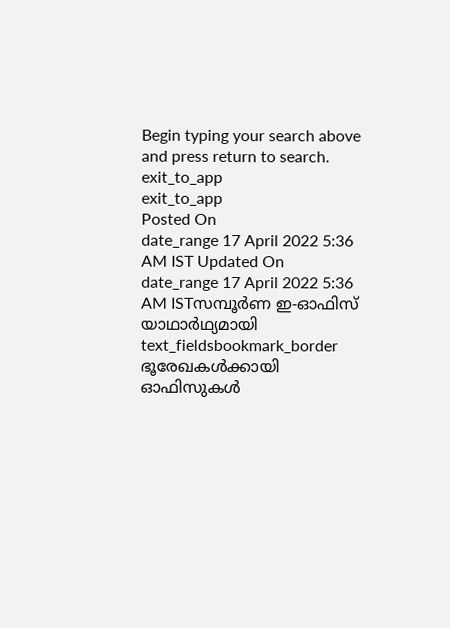Begin typing your search above and press return to search.
exit_to_app
exit_to_app
Posted On
date_range 17 April 2022 5:36 AM IST Updated On
date_range 17 April 2022 5:36 AM ISTസമ്പൂർണ ഇ-ഓഫിസ് യാഥാർഥ്യമായി
text_fieldsbookmark_border
ഭൂരേഖകൾക്കായി ഓഫിസുകൾ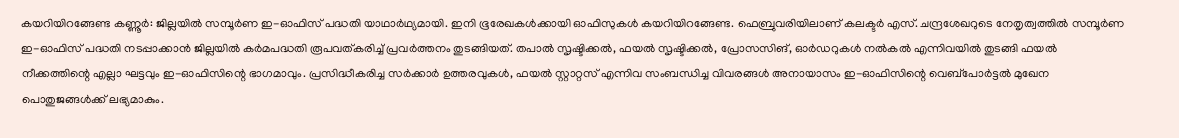കയറിയിറങ്ങേണ്ട കണ്ണൂർ: ജില്ലയിൽ സമ്പൂർണ ഇ-ഓഫിസ് പദ്ധതി യാഥാർഥ്യമായി. ഇനി ഭൂരേഖകൾക്കായി ഓഫിസുകൾ കയറിയിറങ്ങേണ്ട. ഫെബ്രുവരിയിലാണ് കലക്ടർ എസ്. ചന്ദ്രശേഖറുടെ നേതൃത്വത്തിൽ സമ്പൂർണ ഇ-ഓഫിസ് പദ്ധതി നടപ്പാക്കാൻ ജില്ലയിൽ കർമപദ്ധതി രൂപവത്കരിച്ച് പ്രവർത്തനം തുടങ്ങിയത്. തപാൽ സൃഷ്ടിക്കൽ, ഫയൽ സൃഷ്ടിക്കൽ, പ്രോസസിങ്, ഓർഡറുകൾ നൽകൽ എന്നിവയിൽ തുടങ്ങി ഫയൽ നീക്കത്തിന്റെ എല്ലാ ഘട്ടവും ഇ-ഓഫിസിന്റെ ഭാഗമാവും. പ്രസിദ്ധീകരിച്ച സർക്കാർ ഉത്തരവുകൾ, ഫയൽ സ്റ്റാറ്റസ് എന്നിവ സംബന്ധിച്ച വിവരങ്ങൾ അനായാസം ഇ-ഓഫിസിന്റെ വെബ്പോർട്ടൽ മുഖേന പൊതുജങ്ങൾക്ക് ലഭ്യമാകും.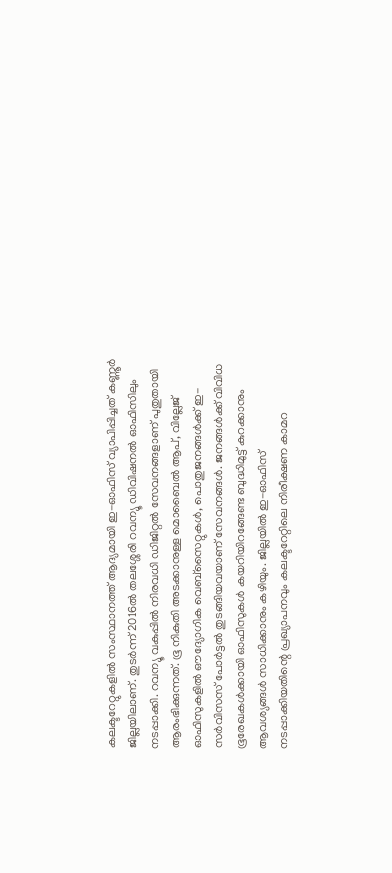കലക്ടറേറ്റുകളിൽ സംസ്ഥാനത്ത് ആദ്യമായി ഇ-ഓഫിസ് വ്യാപിപ്പിച്ചത് കണ്ണൂർ ജില്ലയിലാണ്. തുടർന്ന് 2016ൽ തലശ്ശേരി റവന്യൂ ഡിവിഷനൽ ഓഫിസിലും നടപ്പാക്കി. റവന്യൂ വകുപ്പിൽ നിരവധി ഡിജിറ്റൽ സേവനങ്ങളാണ് പുതുതായി ആരംഭിക്കുന്നത്. ഭൂ നികുതി അടക്കാനുള്ള മൊബൈൽ ആപ്, വില്ലേജ് ഓഫിസുകളിൽ ഔദ്യോഗിക വെബ്സൈറ്റുകൾ, പൊതുജനങ്ങൾക്ക് ഇ-സർവിസസ് പോർട്ടൽ തുടങ്ങിയവയാണ് സേവനങ്ങൾ. ജനങ്ങൾക്ക് വിവിധ ഭൂരേഖകൾക്കായി ഓഫിസുകൾ കയറിയിറങ്ങേണ്ട ബുദ്ധിമുട്ട് കുറക്കാനും ആവശ്യങ്ങൾ സാധിക്കാനും കഴിയും. ജില്ലയിൽ ഇ-ഓഫിസ് നടപ്പാക്കിയതിന്റെ പ്രഖ്യാപനവും കലക്ടറേറ്റിലെ നിരീക്ഷണ കാമറ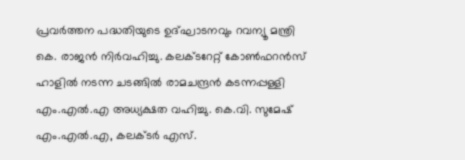പ്രവർത്തന പദ്ധതിയുടെ ഉദ്ഘാടനവും റവന്യൂ മന്ത്രി കെ. രാജൻ നിർവഹിച്ചു. കലക്ടറേറ്റ് കോൺഫറൻസ് ഹാളിൽ നടന്ന ചടങ്ങിൽ രാമചന്ദ്രൻ കടന്നപ്പള്ളി എം.എൽ.എ അധ്യക്ഷത വഹിച്ചു. കെ.വി. സുമേഷ് എം.എൽ.എ, കലക്ടർ എസ്.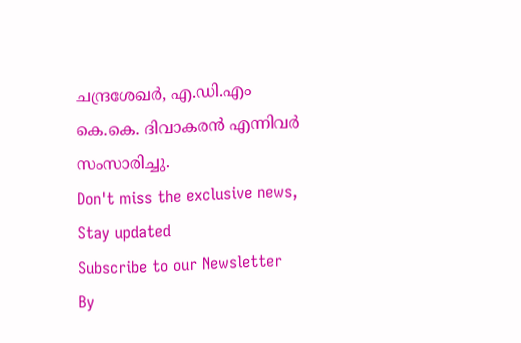ചന്ദ്രശേഖർ, എ.ഡി.എം കെ.കെ. ദിവാകരൻ എന്നിവർ സംസാരിച്ചു.
Don't miss the exclusive news, Stay updated
Subscribe to our Newsletter
By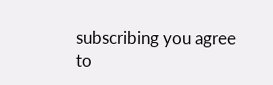subscribing you agree to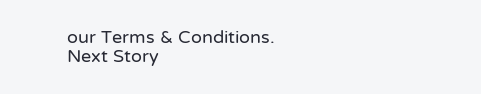our Terms & Conditions.
Next Story